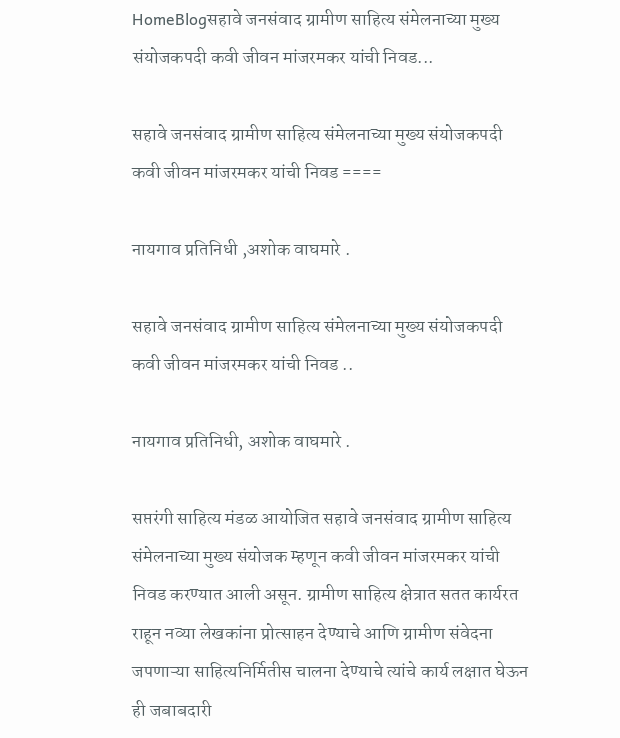HomeBlogसहावे जनसंवाद ग्रामीण साहित्य संमेलनाच्या मुख्य संयोजकपदी कवी जीवन मांजरमकर यांची निवड...

सहावे जनसंवाद ग्रामीण साहित्य संमेलनाच्या मुख्य संयोजकपदी कवी जीवन मांजरमकर यांची निवड ====

नायगाव प्रतिनिधी ,अशोक वाघमारे .

सहावे जनसंवाद ग्रामीण साहित्य संमेलनाच्या मुख्य संयोजकपदी कवी जीवन मांजरमकर यांची निवड ..

नायगाव प्रतिनिधी, अशोक वाघमारे .

सप्तरंगी साहित्य मंडळ आयोजित सहावे जनसंवाद ग्रामीण साहित्य संमेलनाच्या मुख्य संयोजक म्हणून कवी जीवन मांजरमकर यांची निवड करण्यात आली असून. ग्रामीण साहित्य क्षेत्रात सतत कार्यरत राहून नव्या लेखकांना प्रोत्साहन देण्याचे आणि ग्रामीण संवेदना जपणाऱ्या साहित्यनिर्मितीस चालना देण्याचे त्यांचे कार्य लक्षात घेऊन ही जबाबदारी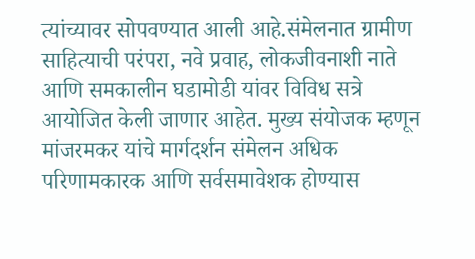त्यांच्यावर सोपवण्यात आली आहे.संमेलनात ग्रामीण साहित्याची परंपरा, नवे प्रवाह, लोकजीवनाशी नाते आणि समकालीन घडामोडी यांवर विविध सत्रे आयोजित केली जाणार आहेत. मुख्य संयोजक म्हणून मांजरमकर यांचे मार्गदर्शन संमेलन अधिक परिणामकारक आणि सर्वसमावेशक होण्यास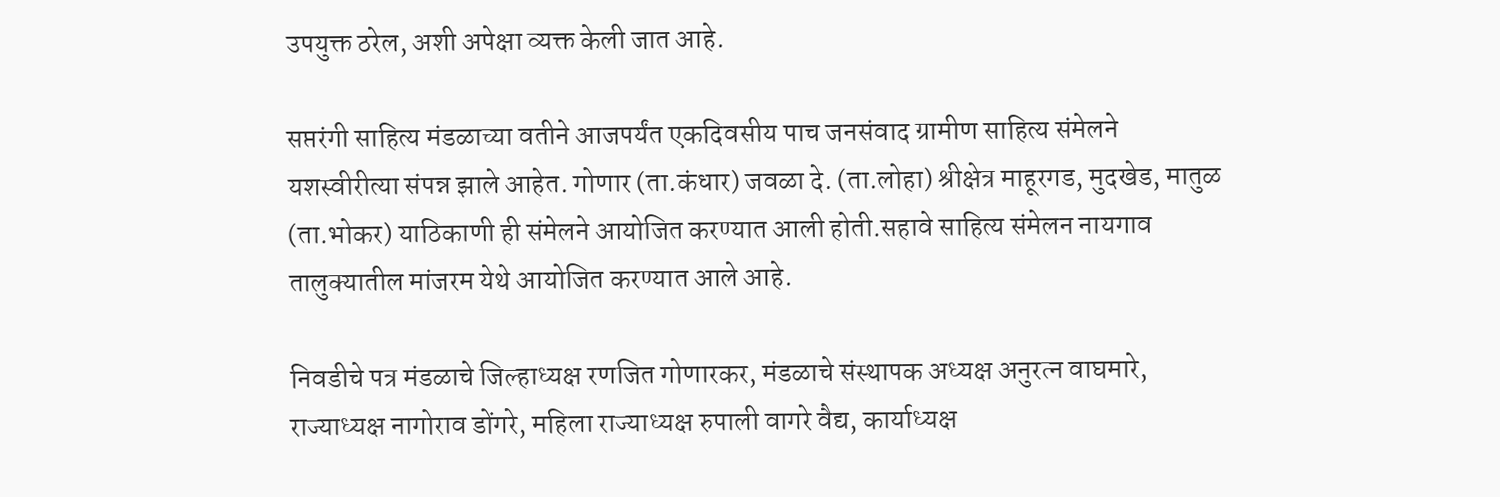उपयुक्त ठरेल, अशी अपेक्षा व्यक्त केली जात आहे.

सप्तरंगी साहित्य मंडळाच्या वतीने आजपर्यंत एकदिवसीय पाच जनसंवाद ग्रामीण साहित्य संमेलने यशस्वीरीत्या संपन्न झाले आहेत. गोणार (ता.कंधार) जवळा दे. (ता.लोहा) श्रीक्षेत्र माहूरगड, मुदखेड, मातुळ (ता.भोकर) याठिकाणी ही संमेलने आयोजित करण्यात आली होती.सहावे साहित्य संमेलन नायगाव तालुक्यातील मांजरम येथे आयोजित करण्यात आले आहे.

निवडीचे पत्र मंडळाचे जिल्हाध्यक्ष रणजित गोणारकर, मंडळाचे संस्थापक अध्यक्ष अनुरत्न वाघमारे, राज्याध्यक्ष नागोराव डोंगरे, महिला राज्याध्यक्ष रुपाली वागरे वैद्य, कार्याध्यक्ष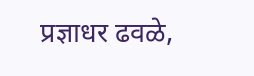प्रज्ञाधर ढवळे,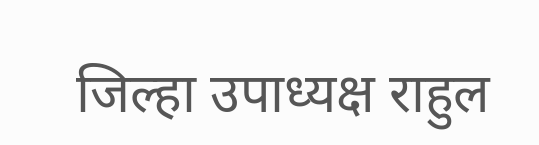जिल्हा उपाध्यक्ष राहुल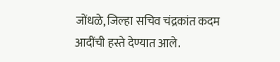जोंधळे, जिल्हा सचिव चंद्रकांत कदम आदींची हस्ते देण्यात आले.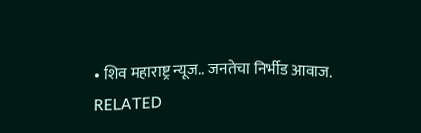• शिव महाराष्ट्र न्यूज.. जनतेचा निर्भीड आवाज.
RELATED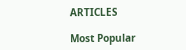ARTICLES

Most Popular